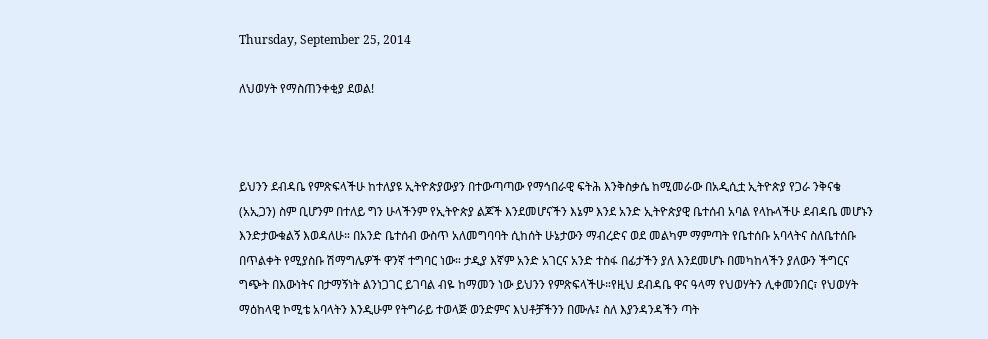Thursday, September 25, 2014

ለህወሃት የማስጠንቀቂያ ደወል!



ይህንን ደብዳቤ የምጽፍላችሁ ከተለያዩ ኢትዮጵያውያን በተውጣጣው የማኅበራዊ ፍትሕ እንቅስቃሴ ከሚመራው በአዲሲቷ ኢትዮጵያ የጋራ ንቅናቄ (አኢጋን) ስም ቢሆንም በተለይ ግን ሁላችንም የኢትዮጵያ ልጆች እንደመሆናችን እኔም እንደ አንድ ኢትዮጵያዊ ቤተሰብ አባል የላኩላችሁ ደብዳቤ መሆኑን እንድታውቁልኝ እወዳለሁ። በአንድ ቤተሰብ ውስጥ አለመግባባት ሲከሰት ሁኔታውን ማብረድና ወደ መልካም ማምጣት የቤተሰቡ አባላትና ስለቤተሰቡ በጥልቀት የሚያስቡ ሽማግሌዎች ዋንኛ ተግባር ነው። ታዲያ እኛም አንድ አገርና አንድ ተስፋ በፊታችን ያለ እንደመሆኑ በመካከላችን ያለውን ችግርና ግጭት በእውነትና በታማኝነት ልንነጋገር ይገባል ብዬ ከማመን ነው ይህንን የምጽፍላችሁ።የዚህ ደብዳቤ ዋና ዓላማ የህወሃትን ሊቀመንበር፣ የህወሃት ማዕከላዊ ኮሚቴ አባላትን እንዲሁም የትግራይ ተወላጅ ወንድምና እህቶቻችንን በሙሉ፤ ስለ እያንዳንዳችን ጣት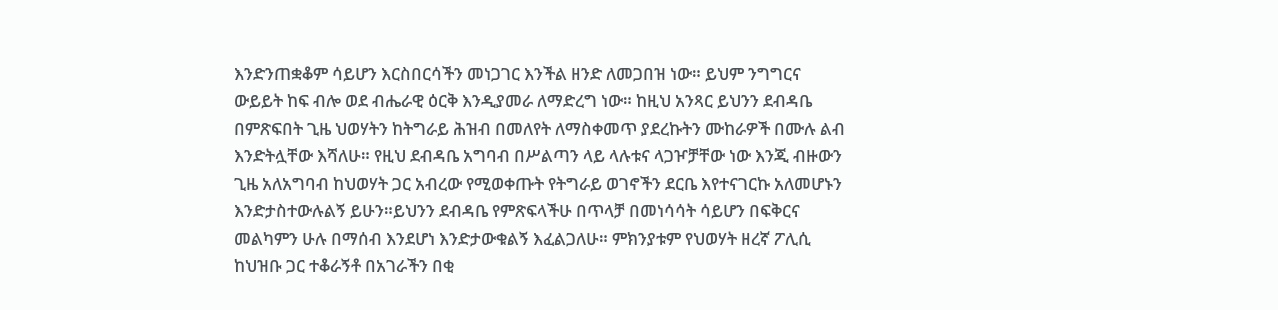እንድንጠቋቆም ሳይሆን እርስበርሳችን መነጋገር እንችል ዘንድ ለመጋበዝ ነው። ይህም ንግግርና ውይይት ከፍ ብሎ ወደ ብሔራዊ ዕርቅ እንዲያመራ ለማድረግ ነው። ከዚህ አንጻር ይህንን ደብዳቤ በምጽፍበት ጊዜ ህወሃትን ከትግራይ ሕዝብ በመለየት ለማስቀመጥ ያደረኩትን ሙከራዎች በሙሉ ልብ እንድትሏቸው እሻለሁ። የዚህ ደብዳቤ አግባብ በሥልጣን ላይ ላሉቱና ላጋዦቻቸው ነው እንጂ ብዙውን ጊዜ አለአግባብ ከህወሃት ጋር አብረው የሚወቀጡት የትግራይ ወገኖችን ደርቤ እየተናገርኩ አለመሆኑን እንድታስተውሉልኝ ይሁን።ይህንን ደብዳቤ የምጽፍላችሁ በጥላቻ በመነሳሳት ሳይሆን በፍቅርና መልካምን ሁሉ በማሰብ እንደሆነ እንድታውቁልኝ እፈልጋለሁ። ምክንያቱም የህወሃት ዘረኛ ፖሊሲ ከህዝቡ ጋር ተቆራኝቶ በአገራችን በቂ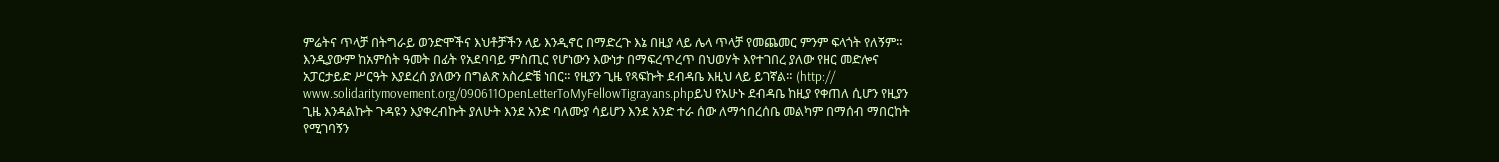ምሬትና ጥላቻ በትግራይ ወንድሞችና እህቶቻችን ላይ እንዲኖር በማድረጉ እኔ በዚያ ላይ ሌላ ጥላቻ የመጨመር ምንም ፍላጎት የለኝም። እንዲያውም ከአምስት ዓመት በፊት የአደባባይ ምስጢር የሆነውን እውነታ በማፍረጥረጥ በህወሃት እየተገበረ ያለው የዘር መድሎና አፓርታይድ ሥርዓት እያደረሰ ያለውን በግልጽ አስረድቼ ነበር። የዚያን ጊዜ የጻፍኩት ደብዳቤ እዚህ ላይ ይገኛል። (http://
www.solidaritymovement.org/090611OpenLetterToMyFellowTigrayans.phpይህ የአሁኑ ደብዳቤ ከዚያ የቀጠለ ሲሆን የዚያን ጊዜ እንዳልኩት ጉዳዩን እያቀረብኩት ያለሁት እንደ አንድ ባለሙያ ሳይሆን እንደ አንድ ተራ ሰው ለማኅበረሰቤ መልካም በማሰብ ማበርከት የሚገባኝን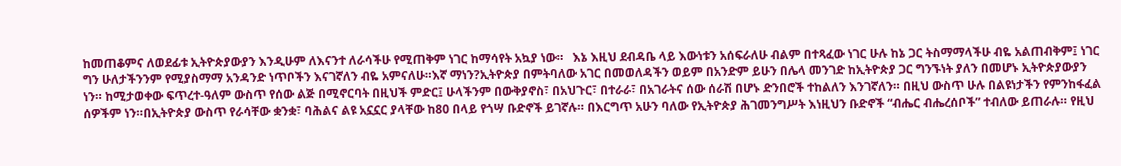ከመጠቆምና ለወደፊቱ ኢትዮጵያውያን እንዲሁም ለእናንተ ለራሳችሁ የሚጠቅም ነገር ከማሳየት አኳያ ነው።   እኔ እዚህ ደብዳቤ ላይ እውነቱን አሰፍራለሁ ብልም በተጻፈው ነገር ሁሉ ከኔ ጋር ትስማማላችሁ ብዬ አልጠብቅም፤ ነገር ግን ሁለታችንንም የሚያስማማ አንዳንድ ነጥቦችን እናገኛለን ብዬ አምናለሁ።እኛ ማነን?ኢትዮጵያ በምትባለው አገር በመወለዳችን ወይም በአንድም ይሁን በሌላ መንገድ ከኢትዮጵያ ጋር ግንኙነት ያለን በመሆኑ ኢትዮጵያውያን ነን። ከሚታወቀው ፍጥረተ-ዓለም ውስጥ የሰው ልጅ በሚኖርባት በዚህች ምድር፤ ሁላችንም በውቅያኖስ፣ በአህጉር፣ በተራራ፣ በአገራትና ሰው ሰራሽ በሆኑ ድንበሮች ተከልለን እንገኛለን። በዚህ ውስጥ ሁሉ በልዩነታችን የምንከፋፈል ሰዎችም ነን።በኢትዮጵያ ውስጥ የራሳቸው ቋንቋ፣ ባሕልና ልዩ አኗኗር ያላቸው ከ80 በላይ የጎሣ ቡድኖች ይገኛሉ። በእርግጥ አሁን ባለው የኢትዮጵያ ሕገመንግሥት እነዚህን ቡድኖች “ብሔር ብሔረሰቦች” ተብለው ይጠራሉ። የዚህ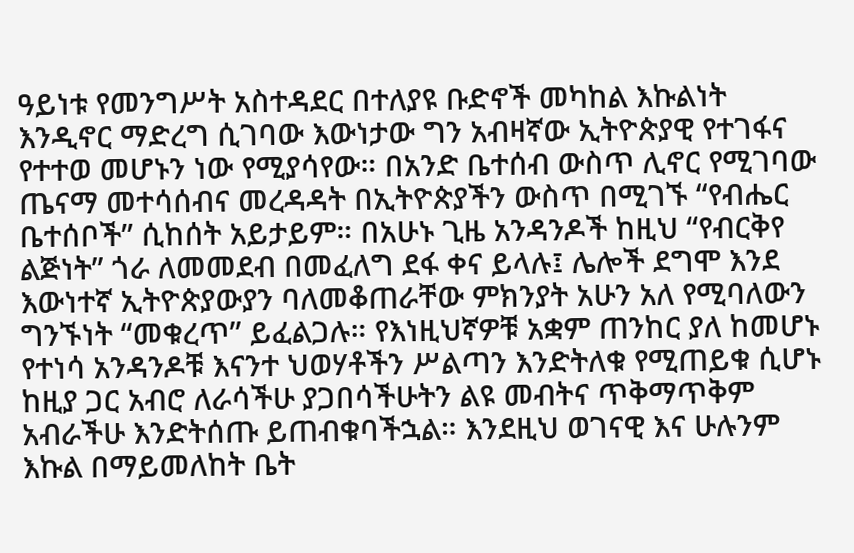ዓይነቱ የመንግሥት አስተዳደር በተለያዩ ቡድኖች መካከል እኩልነት እንዲኖር ማድረግ ሲገባው እውነታው ግን አብዛኛው ኢትዮጵያዊ የተገፋና የተተወ መሆኑን ነው የሚያሳየው። በአንድ ቤተሰብ ውስጥ ሊኖር የሚገባው ጤናማ መተሳሰብና መረዳዳት በኢትዮጵያችን ውስጥ በሚገኙ “የብሔር ቤተሰቦች” ሲከሰት አይታይም። በአሁኑ ጊዜ አንዳንዶች ከዚህ “የብርቅየ ልጅነት” ጎራ ለመመደብ በመፈለግ ደፋ ቀና ይላሉ፤ ሌሎች ደግሞ እንደ እውነተኛ ኢትዮጵያውያን ባለመቆጠራቸው ምክንያት አሁን አለ የሚባለውን ግንኙነት “መቁረጥ” ይፈልጋሉ። የእነዚህኛዎቹ አቋም ጠንከር ያለ ከመሆኑ የተነሳ አንዳንዶቹ እናንተ ህወሃቶችን ሥልጣን እንድትለቁ የሚጠይቁ ሲሆኑ ከዚያ ጋር አብሮ ለራሳችሁ ያጋበሳችሁትን ልዩ መብትና ጥቅማጥቅም አብራችሁ እንድትሰጡ ይጠብቁባችኋል። እንደዚህ ወገናዊ እና ሁሉንም እኩል በማይመለከት ቤት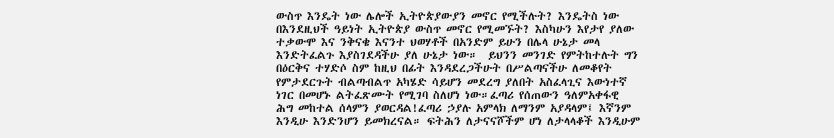ውስጥ እንዴት ነው ሌሎች ኢትዮጵያውያን መኖር የሚችሉት? እንዴትስ ነው በእንደዚህች ዓይነት ኢትዮጵያ ውስጥ መኖር የሚመኙት? እስካሁን እየታየ ያለው ተቃውሞ እና ንቅናቄ እናንተ ህወሃቶች በአንድም ይሁን በሌላ ሁኔታ መላ እንድትፈልጉ እያስገደዳችሁ ያለ ሁኔታ ነው።  ይህንን መንገድ የምትከተሉት ግን በዕርቅና ተሃድሶ ስም ከዚህ በፊት እንዳደረጋችሁት በሥልጣናችሁ ለመቆየት የምታደርጉት ብልጣብልጥ አካሄድ ሳይሆን መደረግ ያለበት አስፈላጊና እውነተኛ ነገር በመሆኑ ልትፈጽሙት የሚገባ ስለሆነ ነው።ፈጣሪ የሰጠውን ዓለምአቀፋዊ ሕግ መከተል ሰላምን ያወርዳል!ፈጣሪ ኃያሉ አምላክ ለማንም አያዳላም፤ እኛንም እንዲሁ እንድንሆን ይመክረናል። ፍትሕን ለታናናሾችም ሆነ ለታላላቆች እንዲሁም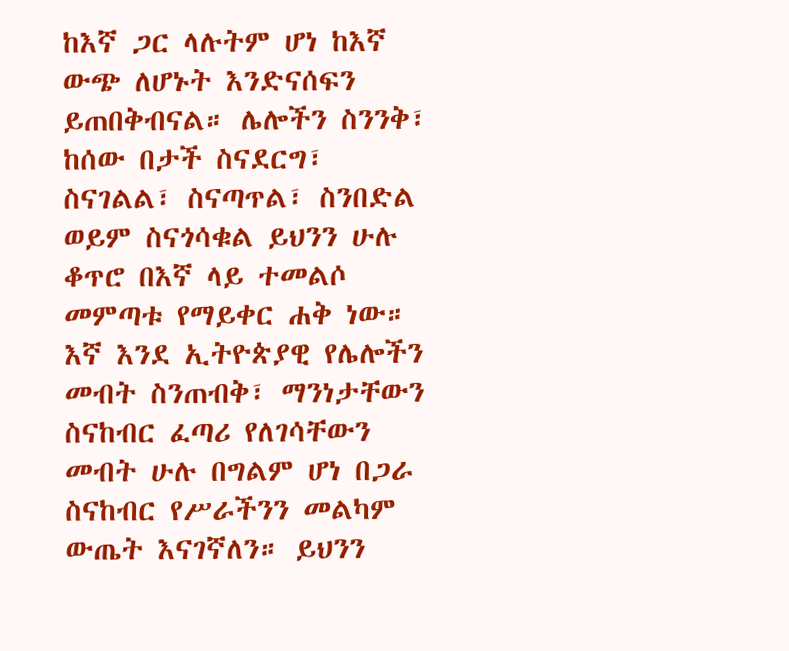ከእኛ ጋር ላሉትም ሆነ ከእኛ ውጭ ለሆኑት እንድናሰፍን ይጠበቅብናል። ሌሎችን ስንንቅ፣ ከሰው በታች ስናደርግ፣ ስናገልል፣ ስናጣጥል፣ ስንበድል ወይም ስናጎሳቁል ይህንን ሁሉ ቆጥሮ በእኛ ላይ ተመልሶ መምጣቱ የማይቀር ሐቅ ነው። እኛ እንደ ኢትዮጵያዊ የሌሎችን መብት ስንጠብቅ፣ ማንነታቸውን ስናከብር ፈጣሪ የለገሳቸውን መብት ሁሉ በግልም ሆነ በጋራ ስናከብር የሥራችንን መልካም ውጤት እናገኛለን። ይህንን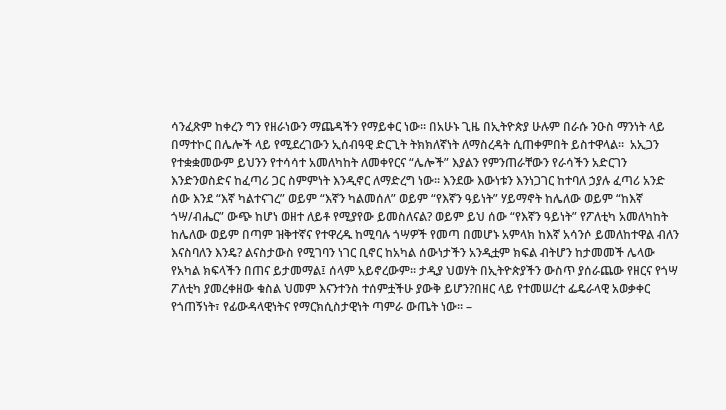ሳንፈጽም ከቀረን ግን የዘራነውን ማጨዳችን የማይቀር ነው። በአሁኑ ጊዜ በኢትዮጵያ ሁሉም በራሱ ንዑስ ማንነት ላይ በማተኮር በሌሎች ላይ የሚደረገውን ኢሰብዓዊ ድርጊት ትክክለኛነት ለማስረዳት ሲጠቀምበት ይስተዋላል።  አኢጋን የተቋቋመውም ይህንን የተሳሳተ አመለካከት ለመቀየርና “ሌሎች” እያልን የምንጠራቸውን የራሳችን አድርገን እንድንወስድና ከፈጣሪ ጋር ስምምነት እንዲኖር ለማድረግ ነው። እንደው እውነቱን እንነጋገር ከተባለ ኃያሉ ፈጣሪ አንድ ሰው እንደ “እኛ ካልተናገረ” ወይም “እኛን ካልመሰለ” ወይም “የእኛን ዓይነት” ሃይማኖት ከሌለው ወይም “ከእኛ ጎሣ/ብሔር” ውጭ ከሆነ ወዘተ ለይቶ የሚያየው ይመስለናል? ወይም ይህ ሰው “የእኛን ዓይነት” የፖለቲካ አመለካከት ከሌለው ወይም በጣም ዝቅተኛና የተዋረዱ ከሚባሉ ጎሣዎች የመጣ በመሆኑ አምላክ ከእኛ አሳንሶ ይመለከተዋል ብለን እናስባለን እንዴ? ልናስታውስ የሚገባን ነገር ቢኖር ከአካል ሰውነታችን አንዲቷም ክፍል ብትሆን ከታመመች ሌላው የአካል ክፍላችን በጠና ይታመማል፤ ሰላም አይኖረውም። ታዲያ ህወሃት በኢትዮጵያችን ውስጥ ያሰራጨው የዘርና የጎሣ ፖለቲካ ያመረቀዘው ቁስል ህመም እናንተንስ ተሰምቷችሁ ያውቅ ይሆን?በዘር ላይ የተመሠረተ ፌዴራላዊ አወቃቀር የጎጠኝነት፣ የፊውዳላዊነትና የማርክሲስታዊነት ጣምራ ውጤት ነው። –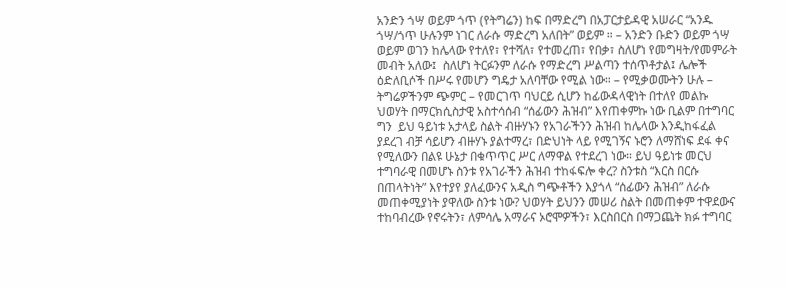አንድን ጎሣ ወይም ጎጥ (የትግሬን) ከፍ በማድረግ በአፓርታይዳዊ አሠራር “አንዱ ጎሣ/ጎጥ ሁሉንም ነገር ለራሱ ማድረግ አለበት” ወይም ። – አንድን ቡድን ወይም ጎሣ ወይም ወገን ከሌላው የተለየ፣ የተሻለ፣ የተመረጠ፣ የበቃ፣ ስለሆነ የመግዛት/የመምራት መብት አለው፤  ስለሆነ ትርፉንም ለራሱ የማድረግ ሥልጣን ተሰጥቶታል፤ ሌሎች ዕድለቢሶች በሥሩ የመሆን ግዴታ አለባቸው የሚል ነው። – የሚቃወሙትን ሁሉ – ትግሬዎችንም ጭምር – የመርገጥ ባህርይ ሲሆን ከፊውዳላዊነት በተለየ መልኩ ህወሃት በማርክሲስታዊ አስተሳሰብ “ሰፊውን ሕዝብ” እየጠቀምኩ ነው ቢልም በተግባር ግን  ይህ ዓይነቱ አታላይ ስልት ብዙሃኑን የአገራችንን ሕዝብ ከሌላው እንዲከፋፈል ያደረገ ብቻ ሳይሆን ብዙሃኑ ያልተማረ፣ በድህነት ላይ የሚገኝና ኑሮን ለማሸነፍ ደፋ ቀና የሚለውን በልዩ ሁኔታ በቁጥጥር ሥር ለማዋል የተደረገ ነው። ይህ ዓይነቱ መርህ ተግባራዊ በመሆኑ ስንቱ የአገራችን ሕዝብ ተከፋፍሎ ቀረ? ስንቱስ “እርስ በርሱ በጠላትነት” እየተያየ ያለፈውንና አዲስ ግጭቶችን እያጎላ “ሰፊውን ሕዝብ” ለራሱ መጠቀሚያነት ያዋለው ስንቱ ነው? ህወሃት ይህንን መሠሪ ስልት በመጠቀም ተዋደውና ተከባብረው የኖሩትን፣ ለምሳሌ አማራና ኦሮሞዎችን፣ እርስበርስ በማጋጨት ክፉ ተግባር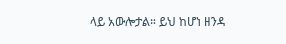ላይ አውሎታል። ይህ ከሆነ ዘንዳ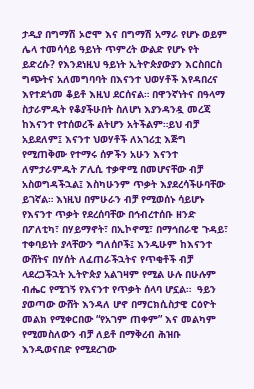ታዲያ በግማሽ ኦሮሞ እና በግማሽ አማራ የሆኑ ወይም ሌላ ተመሳሳይ ዓይነት ጥምረት ውልድ የሆኑ የት ይድረሱ? የእንደነዚህ ዓይነት ኢትዮጵያውያን እርስበርስ ግጭትና አለመግባባት በእናንተ ህወሃቶች እየዳበረና እየተደጎመ ቆይቶ እዚህ ደርሰናል። በዋንኛነትና በዓላማ ስታራምዱት የቆያችሁበት ስለሆነ እያንዳንዷ መረጃ ከእናንተ የተሰወረች ልትሆን አትችልም።ይህ ብቻ አይደለም፤ እናንተ ህወሃቶች ለአገሪቷ እጅግ የሚጠቅሙ የተማሩ ሰዎችን አሁን እናንተ ለምታራምዱት ፖሊሲ ተቃዋሚ በመሆናቸው ብቻ አስወግዳችኋል፤ እስካሁንም ጥቃት እያደረሳችሁባቸው ይገኛል። እነዚህ በምሁራን ብቻ የሚወሰኑ ሳይሆኑ የእናንተ ጥቃት የደረሰባቸው በኅብረተሰቡ ዘንድ በፖለቲካ፣ በሃይማኖት፣ በኢኮኖሚ፣ በማኅበራዊ ጉዳይ፣ ተቀባይነት ያላቸውን ግለሰቦች፤ እንዲሁም ከእናንተ ውሸትና በሃሰት ለፈጠራችኋትና የጥቂቶች ብቻ ላደረጋችኋት ኢትዮጵያ አልገዛም የሚል ሁሉ በሁሉም ብሔር የሚገኝ የእናንተ የጥቃት ሰላባ ሆኗል።  ዓይን ያወጣው ውሸት እንዳለ ሆኖ በማርክሲስታዊ ርዕዮት መልክ የሚቀርበው “የአገም ጠቀም” እና መልካም የሚመስለውን ብቻ ለይቶ በማቅረብ ሕዝቡ እንዲወናበድ የሚደረገው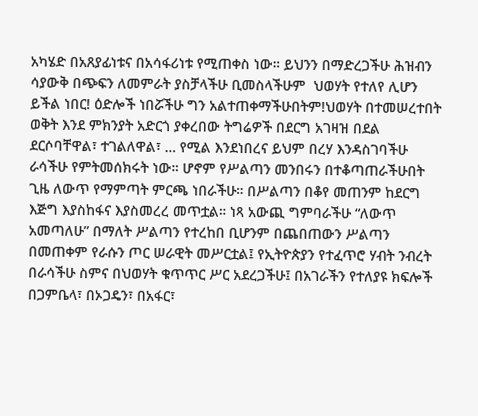አካሄድ በአጸያፊነቱና በአሳፋሪነቱ የሚጠቀስ ነው። ይህንን በማድረጋችሁ ሕዝብን ሳያውቅ በጭፍን ለመምራት ያስቻላችሁ ቢመስላችሁም  ህወሃት የተለየ ሊሆን ይችል ነበር! ዕድሎች ነበሯችሁ ግን አልተጠቀማችሁበትም!ህወሃት በተመሠረተበት ወቅት እንደ ምክንያት አድርጎ ያቀረበው ትግሬዎች በደርግ አገዛዝ በደል ደርሶባቸዋል፣ ተገልለዋል፣ … የሚል እንደነበረና ይህም በረሃ እንዳስገባችሁ ራሳችሁ የምትመሰክሩት ነው። ሆኖም የሥልጣን መንበሩን በተቆጣጠራችሁበት ጊዜ ለውጥ የማምጣት ምርጫ ነበራችሁ። በሥልጣን በቆየ መጠንም ከደርግ እጅግ እያስከፋና እያስመረረ መጥቷል። ነጻ አውጪ ግምባራችሁ “ለውጥ አመጣለሁ” በማለት ሥልጣን የተረከበ ቢሆንም በጨበጠውን ሥልጣን በመጠቀም የራሱን ጦር ሠራዊት መሥርቷል፤ የኢትዮጵያን የተፈጥሮ ሃብት ንብረት በራሳችሁ ስምና በህወሃት ቁጥጥር ሥር አደረጋችሁ፤ በአገራችን የተለያዩ ክፍሎች በጋምቤላ፣ በኦጋዴን፣ በአፋር፣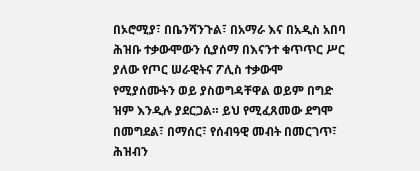በኦሮሚያ፣ በቤንሻንጉል፣ በአማራ እና በአዲስ አበባ ሕዝቡ ተቃውሞውን ሲያሰማ በእናንተ ቁጥጥር ሥር ያለው የጦር ሠራዊትና ፖሊስ ተቃውሞ የሚያሰሙትን ወይ ያስወግዳቸዋል ወይም በግድ ዝም እንዲሉ ያደርጋል። ይህ የሚፈጸመው ደግሞ በመግደል፣ በማሰር፣ የሰብዓዊ መብት በመርገጥ፣ ሕዝብን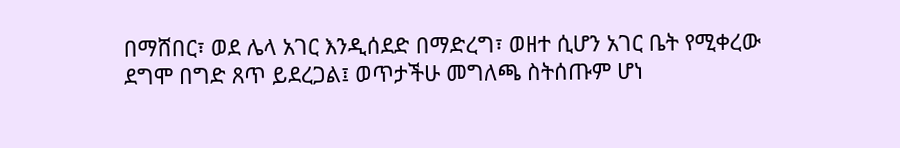በማሸበር፣ ወደ ሌላ አገር እንዲሰደድ በማድረግ፣ ወዘተ ሲሆን አገር ቤት የሚቀረው ደግሞ በግድ ጸጥ ይደረጋል፤ ወጥታችሁ መግለጫ ስትሰጡም ሆነ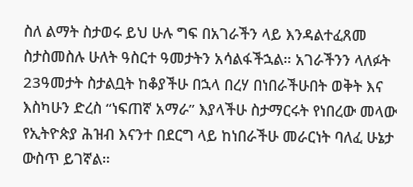ስለ ልማት ስታወሩ ይህ ሁሉ ግፍ በአገራችን ላይ እንዳልተፈጸመ ስታስመስሉ ሁለት ዓስርተ ዓመታትን አሳልፋችኋል። አገራችንን ላለፉት 23ዓመታት ስታልቧት ከቆያችሁ በኋላ በረሃ በነበራችሁበት ወቅት እና እስካሁን ድረስ “ነፍጠኛ አማራ” እያላችሁ ስታማርሩት የነበረው መላው የኢትዮጵያ ሕዝብ እናንተ በደርግ ላይ ከነበራችሁ መራርነት ባለፈ ሁኔታ ውስጥ ይገኛል።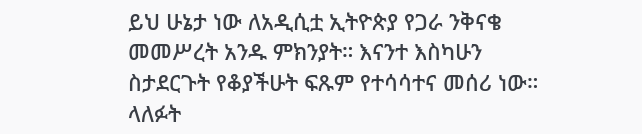ይህ ሁኔታ ነው ለአዲሲቷ ኢትዮጵያ የጋራ ንቅናቄ መመሥረት አንዱ ምክንያት። እናንተ እስካሁን ስታደርጉት የቆያችሁት ፍጹም የተሳሳተና መሰሪ ነው።  ላለፉት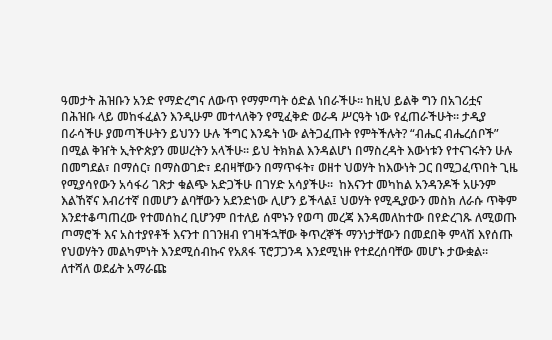ዓመታት ሕዝቡን አንድ የማድረግና ለውጥ የማምጣት ዕድል ነበራችሁ። ከዚህ ይልቅ ግን በአገሪቷና በሕዝቡ ላይ መከፋፈልን እንዲሁም መተላለቅን የሚፈቅድ ወራዳ ሥርዓት ነው የፈጠራችሁት። ታዲያ በራሳችሁ ያመጣችሁትን ይህንን ሁሉ ችግር እንዴት ነው ልትጋፈጡት የምትችሉት? “ብሔር ብሔረሰቦች” በሚል ቅዠት ኢትዮጵያን መሠረትን አላችሁ። ይህ ትክክል እንዳልሆነ በማስረዳት እውነቱን የተናገሩትን ሁሉ በመግደል፣ በማሰር፣ በማስወገድ፣ ደብዛቸውን በማጥፋት፣ ወዘተ ህወሃት ከእውነት ጋር በሚጋፈጥበት ጊዜ የሚያሳየውን አሳፋሪ ገጽታ ቁልጭ አድጋችሁ በገሃድ አሳያችሁ።  ከእናንተ መካከል አንዳንዶች አሁንም እልኸኛና እብሪተኛ በመሆን ልባቸውን አደንድነው ሊሆን ይችላል፤ ህወሃት የሚዲያውን መስክ ለራሱ ጥቅም እንደተቆጣጠረው የተመሰከረ ቢሆንም በተለይ ሰሞኑን የወጣ መረጃ እንዳመለከተው በየድረገጹ ለሚወጡ ጦማሮች እና አስተያየቶች እናንተ በገንዘብ የገዛችኋቸው ቅጥረኞች ማንነታቸውን በመደበቅ ምላሽ እየሰጡ የህወሃትን መልካምነት እንደሚሰብኩና የአጸፋ ፕሮፓጋንዳ እንደሚነዙ የተደረሰባቸው መሆኑ ታውቋል።  ለተሻለ ወደፊት አማራጩ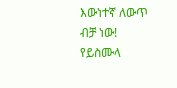እውነተኛ ለውጥ ብቻ ነው! የይስሙላ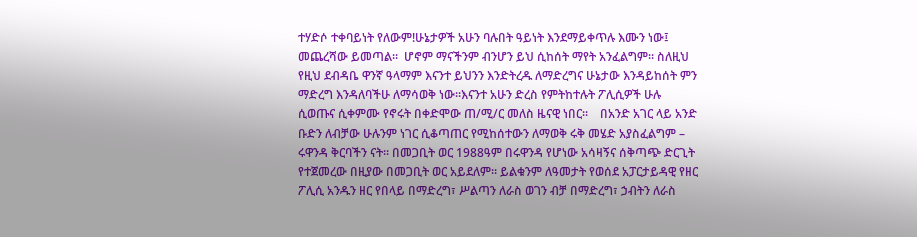ተሃድሶ ተቀባይነት የለውም!ሁኔታዎች አሁን ባሉበት ዓይነት እንደማይቀጥሉ እሙን ነው፤ መጨረሻው ይመጣል።  ሆኖም ማናችንም ብንሆን ይህ ሲከሰት ማየት አንፈልግም። ስለዚህ የዚህ ደብዳቤ ዋንኛ ዓላማም እናንተ ይህንን እንድትረዱ ለማድረግና ሁኔታው እንዳይከሰት ምን ማድረግ እንዳለባችሁ ለማሳወቅ ነው።እናንተ አሁን ድረስ የምትከተሉት ፖሊሲዎች ሁሉ ሲወጡና ሲቀምሙ የኖሩት በቀድሞው ጠ/ሚ/ር መለስ ዜናዊ ነበር።    በአንድ አገር ላይ አንድ ቡድን ለብቻው ሁሉንም ነገር ሲቆጣጠር የሚከሰተውን ለማወቅ ሩቅ መሄድ አያስፈልግም – ሩዋንዳ ቅርባችን ናት። በመጋቢት ወር 1988ዓም በሩዋንዳ የሆነው አሳዛኝና ሰቅጣጭ ድርጊት የተጀመረው በዚያው በመጋቢት ወር አይደለም። ይልቁንም ለዓመታት የወሰደ አፓርታይዳዊ የዘር ፖሊሲ አንዱን ዘር የበላይ በማድረግ፣ ሥልጣን ለራስ ወገን ብቻ በማድረግ፣ ኃብትን ለራስ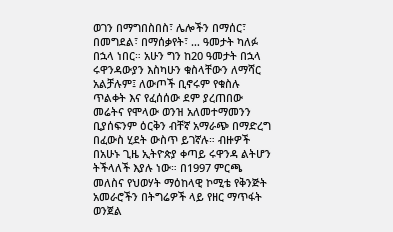ወገን በማግበስበስ፣ ሌሎችን በማሰር፣ በመግደል፣ በማሰቃየት፣ … ዓመታት ካለፉ በኋላ ነበር። አሁን ግን ከ20 ዓመታት በኋላ ሩዋንዳውያን እስካሁን ቁስላቸውን ለማሻር አልቻሉም፤ ለውጦች ቢኖሩም የቁስሉ ጥልቀት እና የፈሰሰው ደም ያረጠበው መሬትና የሞላው ወንዝ አለመተማመንን ቢያሰፍንም ዕርቅን ብቸኛ አማራጭ በማድረግ በፈውስ ሂደት ውስጥ ይገኛሉ። ብዙዎች በአሁኑ ጊዜ ኢትዮጵያ ቀጣይ ሩዋንዳ ልትሆን ትችላለች እያሉ ነው። በ1997 ምርጫ መለስና የህወሃት ማዕከላዊ ኮሚቴ የቅንጅት አመራሮችን በትግሬዎች ላይ የዘር ማጥፋት ወንጀል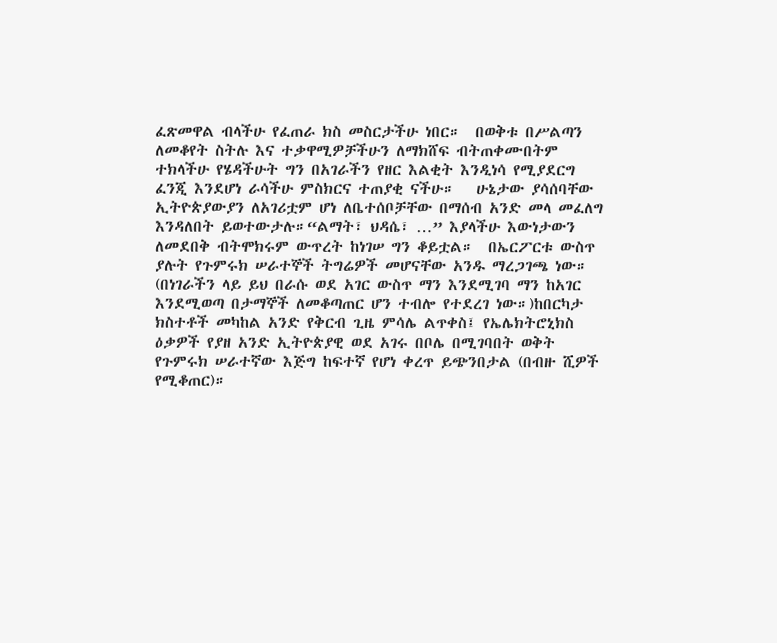ፈጽመዋል ብላችሁ የፈጠራ ክስ መስርታችሁ ነበር።  በወቅቱ በሥልጣን ለመቆየት ስትሉ እና ተቃዋሚዎቻችሁን ለማክሸፍ ብትጠቀሙበትም ተክላችሁ የሄዳችሁት ግን በአገራችን የዘር እልቂት እንዲነሳ የሚያደርግ ፈንጂ እንደሆነ ራሳችሁ ምስክርና ተጠያቂ ናችሁ።   ሁኔታው ያሳሰባቸው ኢትዮጵያውያን ለአገሪቷም ሆነ ለቤተሰቦቻቸው በማሰብ አንድ መላ መፈለግ እንዳለበት ይወተውታሉ።“ልማት፣ ህዳሴ፣ …” እያላችሁ እውነታውን ለመደበቅ ብትሞክሩም ውጥረት ከነገሠ ግን ቆይቷል።  በኤርፖርቱ ውስጥ ያሉት የጉምሩክ ሠራተኞች ትግሬዎች መሆናቸው አንዱ ማረጋገጫ ነው። (በነገራችን ላይ ይህ በራሱ ወደ አገር ውስጥ ማን እንደሚገባ ማን ከአገር እንደሚወጣ በታማኞች ለመቆጣጠር ሆን ተብሎ የተደረገ ነው።)ከበርካታ ክስተቶች መካከል አንድ የቅርብ ጊዜ ምሳሌ ልጥቀስ፤ የኤሌክትሮኒክስ ዕቃዎች የያዘ አንድ ኢትዮጵያዊ ወደ አገሩ በቦሌ በሚገባበት ወቅት የጉምሩክ ሠራተኛው እጅግ ከፍተኛ የሆነ ቀረጥ ይጭንበታል (በብዙ ሺዎች የሚቆጠር)።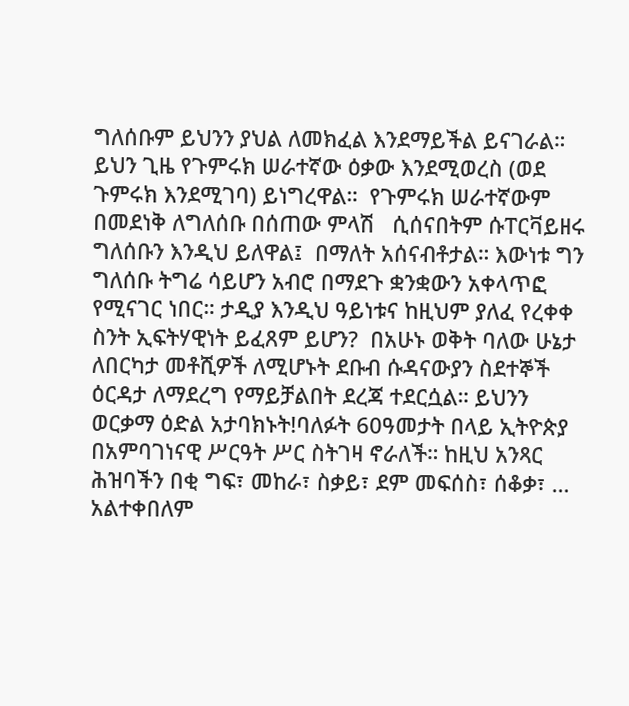ግለሰቡም ይህንን ያህል ለመክፈል እንደማይችል ይናገራል። ይህን ጊዜ የጉምሩክ ሠራተኛው ዕቃው እንደሚወረስ (ወደ ጉምሩክ እንደሚገባ) ይነግረዋል።  የጉምሩክ ሠራተኛውም በመደነቅ ለግለሰቡ በሰጠው ምላሽ   ሲሰናበትም ሱፐርቫይዘሩ ግለሰቡን እንዲህ ይለዋል፤  በማለት አሰናብቶታል። እውነቱ ግን ግለሰቡ ትግሬ ሳይሆን አብሮ በማደጉ ቋንቋውን አቀላጥፎ የሚናገር ነበር። ታዲያ እንዲህ ዓይነቱና ከዚህም ያለፈ የረቀቀ ስንት ኢፍትሃዊነት ይፈጸም ይሆን?  በአሁኑ ወቅት ባለው ሁኔታ ለበርካታ መቶሺዎች ለሚሆኑት ደቡብ ሱዳናውያን ስደተኞች ዕርዳታ ለማደረግ የማይቻልበት ደረጃ ተደርሷል። ይህንን ወርቃማ ዕድል አታባክኑት!ባለፉት 60ዓመታት በላይ ኢትዮጵያ በአምባገነናዊ ሥርዓት ሥር ስትገዛ ኖራለች። ከዚህ አንጻር ሕዝባችን በቂ ግፍ፣ መከራ፣ ስቃይ፣ ደም መፍሰስ፣ ሰቆቃ፣ … አልተቀበለም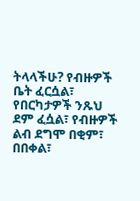ትላላችሁ? የብዙዎች ቤት ፈርሷል፣ የበርካታዎች ንጹህ ደም ፈሷል፣ የብዙዎች ልብ ደግሞ በቂም፣ በበቀል፣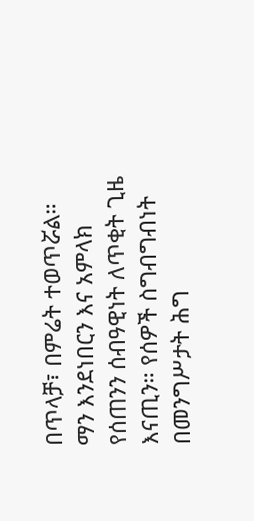በጥላቻ፣ በምሬት ተወጥሯል።  ማን እንደነበርን እና አምላክ የሰጠንን ሰብዓዊነት ለጥቂት ጊዜ እናጢን። የሰዎች ስግብግብነት በመንግሥታት ሕግ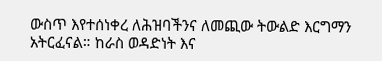ውስጥ እየተሰነቀረ ለሕዝባችንና ለመጪው ትውልድ እርግማን አትርፈናል። ከራስ ወዳድነት እና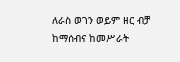ለራስ ወገን ወይም ዘር ብቻ ከማሰብና ከመሥራት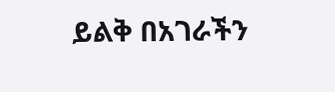ይልቅ በአገራችን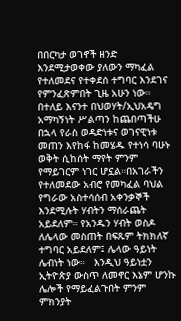በበርካታ ወገኖች ዘንድ እንደሚታወቀው ያለውን ማካፈል የተለመደና የተቀደሰ ተግባር እንደገና የምንፈጽምበት ጊዜ አሁን ነው።  በተለይ እናንተ በህወሃት/ኢህአዴግ አማካኝነት ሥልጣን ከጨበጣችሁ በኋላ የራስ ወዳድነቱና ወገናዊነቱ መጠን እየከፋ ከመሄዱ የተነሳ ባሁኑ ወቅት ሲከሰት ማየት ምንም የማይገርም ነገር ሆኗል።በአገራችን የተለመደው አብሮ የመካፈል ባህል የግራው አስተሳሰብ አቀንቃኞች እንደሚሉት ሃብትን ማሰራጨት አይደለም። የአንዱን ሃብት ወስዶ ለሌላው መስጠት በፍጹም ትክክለኛ ተግባር አይደለም፤ ሌላው ዓይነት ሌብነት ነው።   እንዲህ ዓይነቷን ኢትዮጵያ ውስጥ ለመኖር እኔም ሆንኩ ሌሎች የማይፈልጉበት ምንም ምክንያት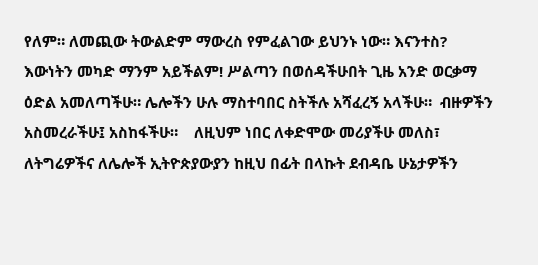የለም። ለመጪው ትውልድም ማውረስ የምፈልገው ይህንኑ ነው። እናንተስ? እውነትን መካድ ማንም አይችልም! ሥልጣን በወሰዳችሁበት ጊዜ አንድ ወርቃማ ዕድል አመለጣችሁ። ሌሎችን ሁሉ ማስተባበር ስትችሉ አሻፈረኝ አላችሁ።  ብዙዎችን አስመረራችሁ፤ አስከፋችሁ።    ለዚህም ነበር ለቀድሞው መሪያችሁ መለስ፣ ለትግሬዎችና ለሌሎች ኢትዮጵያውያን ከዚህ በፊት በላኩት ደብዳቤ ሁኔታዎችን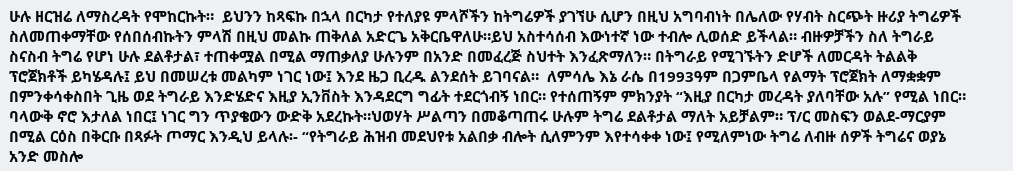ሁሉ ዘርዝሬ ለማስረዳት የሞከርኩት።  ይህንን ከጻፍኩ በኋላ በርካታ የተለያዩ ምላሾችን ከትግሬዎች ያገኘሁ ሲሆን በዚህ አግባብነት በሌለው የሃብት ስርጭት ዙሪያ ትግሬዎች ስለመጠቀማቸው የሰበሰብኩትን ምላሽ በዚህ መልኩ ጠቅለል አድርጌ አቅርቤዋለሁ።ይህ አስተሳሰብ እውነተኛ ነው ተብሎ ሊወሰድ ይችላል። ብዙዎቻችን ስለ ትግራይ ስናስብ ትግሬ የሆነ ሁሉ ደልቶታል፣ ተጠቀሟል በሚል ማጠቃለያ ሁሉንም በአንድ በመፈረጅ ስህተት እንፈጽማለን። በትግራይ የሚገኙትን ድሆች ለመርዳት ትልልቅ ፕሮጀክቶች ይካሄዳሉ፤ ይህ በመሠረቱ መልካም ነገር ነው፤ እንደ ዜጋ ቢረዱ ልንደሰት ይገባናል።  ለምሳሌ እኔ ራሴ በ1993ዓም በጋምቤላ የልማት ፕሮጀክት ለማቋቋም በምንቀሳቀስበት ጊዜ ወደ ትግራይ እንድሄድና እዚያ ኢንቨስት እንዳደርግ ግፊት ተደርጎብኝ ነበር። የተሰጠኝም ምክንያት “እዚያ በርካታ መረዳት ያለባቸው አሉ” የሚል ነበር። ባላውቅ ኖሮ እታለል ነበር፤ ነገር ግን ጥያቄውን ውድቅ አደረኩት።ህወሃት ሥልጣን በመቆጣጠሩ ሁሉም ትግሬ ደልቶታል ማለት አይቻልም። ፕ/ር መስፍን ወልደ-ማርያም  በሚል ርዕስ በቅርቡ በጻፉት ጦማር እንዲህ ይላሉ፡- “የትግራይ ሕዝብ መደህየቱ አልበቃ ብሎት ሲለምንም እየተሳቀቀ ነው፤ የሚለምነው ትግሬ ለብዙ ሰዎች ትግሬና ወያኔ አንድ መስሎ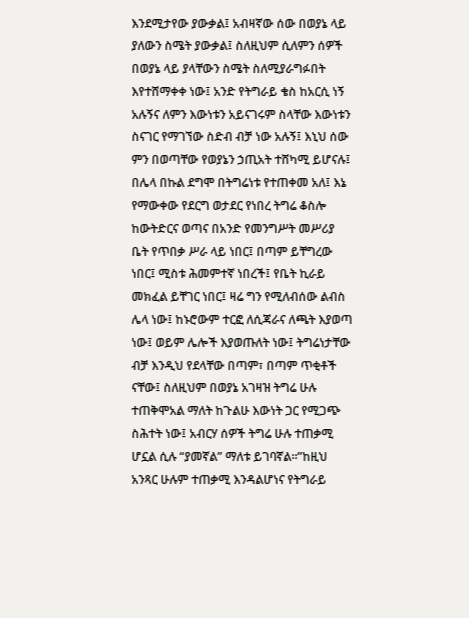እንደሚታየው ያውቃል፤ አብዛኛው ሰው በወያኔ ላይ ያለውን ስሜት ያውቃል፤ ስለዚህም ሲለምን ሰዎች በወያኔ ላይ ያላቸውን ስሜት ስለሚያራግፉበት እየተሸማቀቀ ነው፤ አንድ የትግራይ ቄስ ከአርሲ ነኝ አሉኝና ለምን እውነቱን አይናገሩም ስላቸው እውነቱን ስናገር የማገኘው ስድብ ብቻ ነው አሉኝ፤ እኒህ ሰው ምን በወጣቸው የወያኔን ኃጢአት ተሸካሚ ይሆናሉ፤ በሌላ በኩል ደግሞ በትግሬነቱ የተጠቀመ አለ፤ እኔ የማውቀው የደርግ ወታደር የነበረ ትግሬ ቆስሎ ከውትድርና ወጣና በአንድ የመንግሥት መሥሪያ ቤት የጥበቃ ሥራ ላይ ነበር፤ በጣም ይቸግረው ነበር፤ ሚስቱ ሕመምተኛ ነበረች፤ የቤት ኪራይ መክፈል ይቸገር ነበር፤ ዛሬ ግን የሚለብሰው ልብስ ሌላ ነው፤ ከኑሮውም ተርፎ ለሲጃራና ለጫት እያወጣ ነው፤ ወይም ሌሎች እያወጡለት ነው፤ ትግሬነታቸው ብቻ እንዲህ የደላቸው በጣም፣ በጣም ጥቂቶች ናቸው፤ ስለዚህም በወያኔ አገዛዝ ትግሬ ሁሉ ተጠቅሞአል ማለት ከጉልሁ እውነት ጋር የሚጋጭ ስሕተት ነው፤ አብርሃ ሰዎች ትግሬ ሁሉ ተጠቃሚ ሆኗል ሲሉ “ያመኛል” ማለቱ ይገባኛል።”ከዚህ አንጻር ሁሉም ተጠቃሚ እንዳልሆነና የትግራይ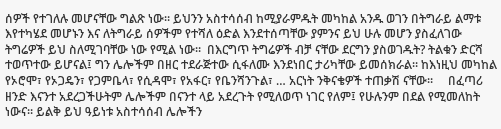ሰዎች የተገለሉ መሆናቸው ግልጽ ነው። ይህንን አስተሳሰብ ከሚያራምዱት መካከል አንዱ ወገን በትግራይ ልማቱ እየተካሄደ መሆኑን እና ለትግራይ ሰዎችም የተሻለ ዕድል እንደተሰጣቸው ያምንና ይህ ሁሉ መሆን ያስፈለገው ትግሬዎች ይህ ስለሚገባቸው ነው የሚል ነው።  በእርግጥ ትግሬዎች ብቻ ናቸው ደርግን ያስወገዱት? ትልቁን ድርሻ ተወጥተው ይሆናል፤ ግን ሌሎችም በዘር ተደራጅተው ሲፋለሙ እንደነበር ታሪካቸው ይመሰክራል። ከእነዚህ መካከል የኦሮሞ፣ የኦጋዴን፣ የጋምቤላ፣ የሲዳሞ፣ የአፋር፣ የቤንሻንጉል፣ … አርነት ንቅናቄዎች ተጠቃሽ ናቸው።     በፈጣሪ ዘንድ እናንተ አደረጋችሁትም ሌሎችም በናንተ ላይ አደረጉት የሚለወጥ ነገር የለም፤ የሁሉንም በደል የሚመለከት ነውና። ይልቅ ይህ ዓይነቱ አስተሳሰብ ሌሎችን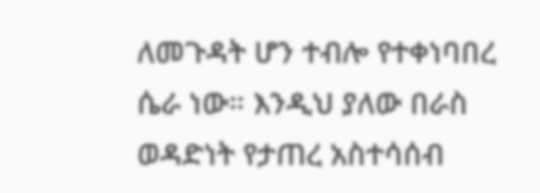ለመጉዳት ሆን ተብሎ የተቀነባበረ ሴራ ነው። እንዲህ ያለው በራስ ወዳድነት የታጠረ አስተሳሰብ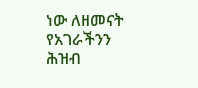ነው ለዘመናት የአገራችንን ሕዝብ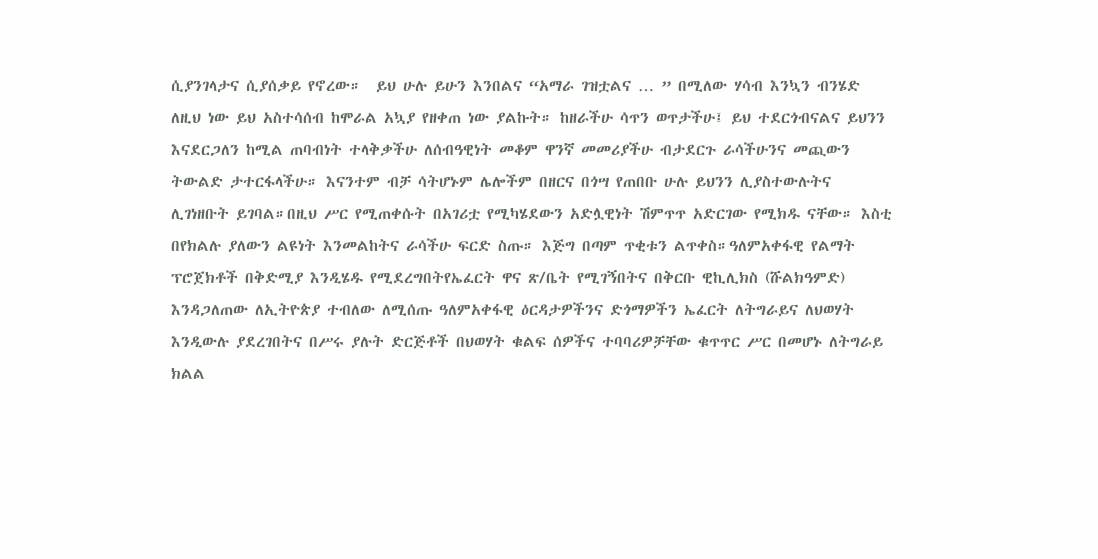ሲያንገላታና ሲያሰቃይ የኖረው።  ይህ ሁሉ ይሁን እንበልና “አማራ ገዝቷልና … ” በሚለው ሃሳብ እንኳን ብንሄድ  ለዚህ ነው ይህ አስተሳሰብ ከሞራል አኳያ የዘቀጠ ነው ያልኩት። ከዘራችሁ ሳጥን ወጥታችሁ፤ ይህ ተደርጎብናልና ይህንን እናደርጋለን ከሚል ጠባብነት ተላቅቃችሁ ለሰብዓዊነት መቆም ዋንኛ መመሪያችሁ ብታደርጉ ራሳችሁንና መጪውን ትውልድ ታተርፋላችሁ። እናንተም ብቻ ሳትሆኑም ሌሎችም በዘርና በጎሣ የጠበቡ ሁሉ ይህንን ሊያስተውሉትና ሊገነዘቡት ይገባል።በዚህ ሥር የሚጠቀሱት በአገሪቷ የሚካሄደውን አድሏዊነት ሽምጥጥ አድርገው የሚክዱ ናቸው። እስቲ በየክልሉ ያለውን ልዩነት እንመልከትና ራሳችሁ ፍርድ ስጡ። እጅግ በጣም ጥቂቱን ልጥቀስ።ዓለምአቀፋዊ የልማት ፕሮጀክቶች በቅድሚያ እንዲሄዱ የሚደረግበትየኤፈርት ዋና ጽ/ቤት የሚገኝበትና በቅርቡ ዊኪሊክስ (ሹልክዓምድ) እንዳጋለጠው ለኢትዮጵያ ተብለው ለሚሰጡ ዓለምአቀፋዊ ዕርዳታዎችንና ድጎማዎችን ኤፈርት ለትግራይና ለህወሃት እንዲውሉ ያደረገበትና በሥሩ ያሉት ድርጅቶች በህወሃት ቁልፍ ሰዎችና ተባባሪዎቻቸው ቁጥጥር ሥር በመሆኑ ለትግራይ ክልል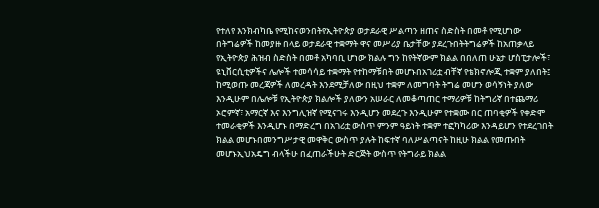የተለየ እንክብካቤ የሚከናወንበትየኢትዮጵያ ወታደራዊ ሥልጣን ዘጠና ስድስት በመቶ የሚሆነው በትግሬዎች ከመያዙ በላይ ወታደራዊ ተቋማት ዋና መሥሪያ ቤታቸው ያደረጉበትትግሬዎች ከአጠቃላይ የኢትዮጵያ ሕዝብ ስድስት በመቶ አካባቢ ሆነው ክልሉ ግን ከየትኛውም ክልል በበለጠ ሁኔታ ሆስፒታሎች፣ ዩኒቨርሲቲዎችና ሌሎች ተመሳሳይ ተቋማት የተከማቹበት መሆኑበአገሪቷ ብቸኛ የቴክኖሎጂ ተቋም ያለበት፤ ከሚወጡ መረጃዎች ለመረዳት እንደሚቻለው በዚህ ተቋም ለመግባት ትግሬ መሆን ወሳኝነት ያለው እንዲሁም በሌሎቹ የኢትዮጵያ ክልሎች ያለውን አሠራር ለመቆጣጠር ተማሪዎቹ ከትግሪኛ በተጨማሪ ኦሮምኛ፣ አማርኛ እና እንግሊዝኛ የሚናገሩ እንዲሆን መደረጉ እንዲሁም የተቋሙ በር ጠባቂዎች የቀድሞ ተመራቂዎች እንዲሆኑ በማድረግ በአገሪቷ ውስጥ ምንም ዓይነት ተቋም ተፎካካሪው እንዳይሆን የተደረገበት ክልል መሆኑበመንግሥታዊ መዋቅር ውስጥ ያሉት ከፍተኛ ባለሥልጣናት ከዚሁ ክልል የመጡበት መሆኑኢህአዴግ ብላችሁ በፈጠራችሁት ድርጅት ውስጥ የትግራይ ክልል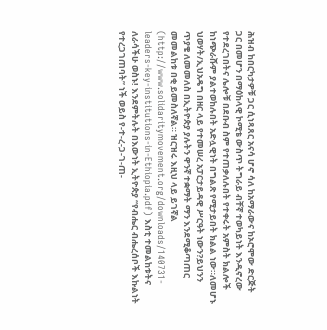ሕዝብ ከበርካታዎቹ ጋር ሲነጻጸር አናሳ ሆኖ ሳለ ከአማራውና ከኦሮሞው ድርጅት ጋር በመሆን በማዕከላዊ ኮሚቴ ውስጥ ትግራይ ብቸኛ ተወካይነት እንዲኖረው የተደረገበትና ሌሎቹ በደቡብ ስም የተጠቃለሉበት የተቀሩት አምስት ክልሎች ከነጭራሹም ያልተወከሉበት አድሏዊነት በግልጽ የሚታይበት ክልል ነው።ለመሆኑ ህወሃት/ኢህአዴግ በዘር ላይ የተመሠረ አፓርታይዳዊ ሥርዓት ነውን?ይህንን ጥያቄ ለመመለስ በኢትዮጵያ ያሉትን ዋንኛ ተቋማት ማን እንደሚቆጣጠር መመልከቱ በቂ ይመስለኛል። ዝርዝሩ እዚህ ላይ ይገኛል (http://www.solidaritymovement.org/downloads/140731-leaders-key-institutions-in-Ethiopia.pdf) እስቲ ተመልከቱትና ለራሳችሁ ወስኑ! እንደምትሉት በእውነት ኢትዮጵያ “የብሔር ብሔረሰቦች እኩልነት የተረጋገጠባት” ነች ወይስ የ-ተ-ረ-ጋ-ገ-ጠ-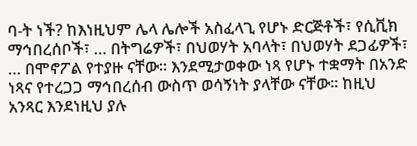ባ-ት ነች? ከእነዚህም ሌላ ሌሎች አስፈላጊ የሆኑ ድርጅቶች፣ የሲቪክ ማኅበረሰቦች፣ … በትግሬዎች፣ በህወሃት አባላት፣ በህወሃት ደጋፊዎች፣ … በሞኖፖል የተያዙ ናቸው። እንደሚታወቀው ነጻ የሆኑ ተቋማት በአንድ ነጻና የተረጋጋ ማኅበረሰብ ውስጥ ወሳኝነት ያላቸው ናቸው። ከዚህ አንጻር እንደነዚህ ያሉ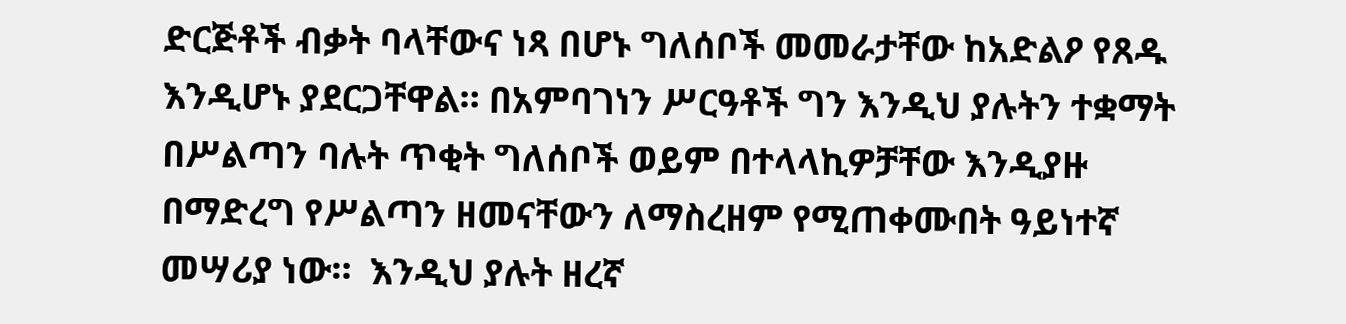ድርጅቶች ብቃት ባላቸውና ነጻ በሆኑ ግለሰቦች መመራታቸው ከአድልዖ የጸዱ እንዲሆኑ ያደርጋቸዋል። በአምባገነን ሥርዓቶች ግን እንዲህ ያሉትን ተቋማት በሥልጣን ባሉት ጥቂት ግለሰቦች ወይም በተላላኪዎቻቸው እንዲያዙ በማድረግ የሥልጣን ዘመናቸውን ለማስረዘም የሚጠቀሙበት ዓይነተኛ መሣሪያ ነው።  እንዲህ ያሉት ዘረኛ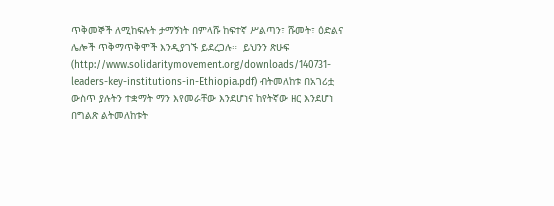ጥቅመኞች ለሚከፍሉት ታማኝነት በምላሹ ከፍተኛ ሥልጣን፣ ሹመት፣ ዕድልና ሌሎች ጥቅማጥቅሞች እንዲያገኙ ይደረጋሉ።  ይህንን ጽሁፍ (http://www.solidaritymovement.org/downloads/140731-leaders-key-institutions-in-Ethiopia.pdf) ብትመለከቱ በአገሪቷ ውስጥ ያሉትን ተቋማት ማን እየመራቸው እንደሆነና ከየትኛው ዘር እንደሆነ በግልጽ ልትመለከቱት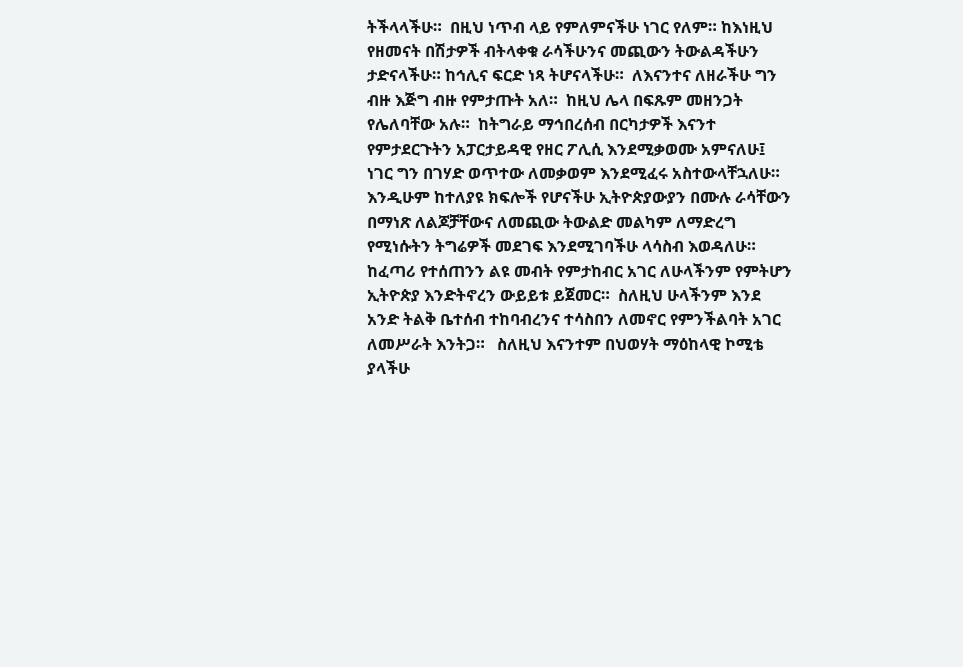ትችላላችሁ።  በዚህ ነጥብ ላይ የምለምናችሁ ነገር የለም። ከእነዚህ የዘመናት በሽታዎች ብትላቀቁ ራሳችሁንና መጪውን ትውልዳችሁን ታድናላችሁ። ከኅሊና ፍርድ ነጻ ትሆናላችሁ።  ለእናንተና ለዘራችሁ ግን ብዙ እጅግ ብዙ የምታጡት አለ።  ከዚህ ሌላ በፍጹም መዘንጋት የሌለባቸው አሉ።  ከትግራይ ማኅበረሰብ በርካታዎች እናንተ የምታደርጉትን አፓርታይዳዊ የዘር ፖሊሲ እንደሚቃወሙ አምናለሁ፤ ነገር ግን በገሃድ ወጥተው ለመቃወም እንደሚፈሩ አስተውላቸኋለሁ። እንዲሁም ከተለያዩ ክፍሎች የሆናችሁ ኢትዮጵያውያን በሙሉ ራሳቸውን በማነጽ ለልጆቻቸውና ለመጪው ትውልድ መልካም ለማድረግ የሚነሱትን ትግሬዎች መደገፍ እንደሚገባችሁ ላሳስብ እወዳለሁ።  ከፈጣሪ የተሰጠንን ልዩ መብት የምታከብር አገር ለሁላችንም የምትሆን ኢትዮጵያ እንድትኖረን ውይይቱ ይጀመር።  ስለዚህ ሁላችንም እንደ አንድ ትልቅ ቤተሰብ ተከባብረንና ተሳስበን ለመኖር የምንችልባት አገር ለመሥራት እንትጋ።   ስለዚህ እናንተም በህወሃት ማዕከላዊ ኮሚቴ ያላችሁ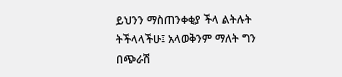ይህንን ማስጠንቀቂያ ችላ ልትሉት ትችላላችሁ፤ አላወቅንም ማለት ግን በጭራሽ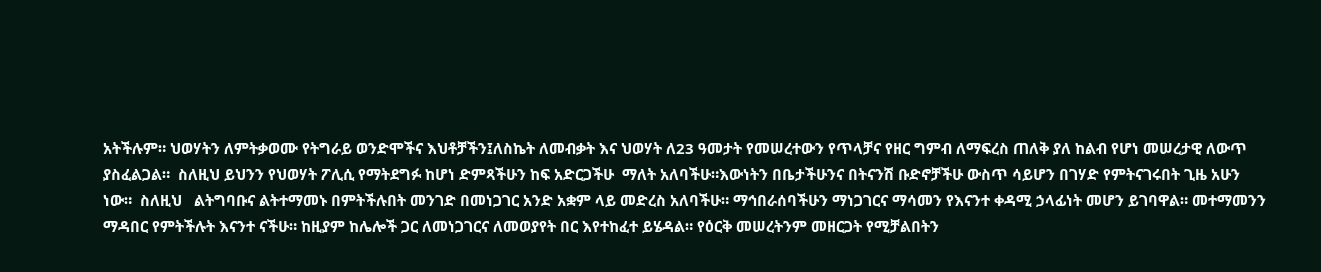አትችሉም። ህወሃትን ለምትቃወሙ የትግራይ ወንድሞችና እህቶቻችን፤ለስኬት ለመብቃት እና ህወሃት ለ23 ዓመታት የመሠረተውን የጥላቻና የዘር ግምብ ለማፍረስ ጠለቅ ያለ ከልብ የሆነ መሠረታዊ ለውጥ ያስፈልጋል።  ስለዚህ ይህንን የህወሃት ፖሊሲ የማትደግፉ ከሆነ ድምጻችሁን ከፍ አድርጋችሁ  ማለት አለባችሁ።እውነትን በቤታችሁንና በትናንሽ ቡድኖቻችሁ ውስጥ ሳይሆን በገሃድ የምትናገሩበት ጊዜ አሁን ነው።  ስለዚህ   ልትግባቡና ልትተማመኑ በምትችሉበት መንገድ በመነጋገር አንድ አቋም ላይ መድረስ አለባችሁ። ማኅበራሰባችሁን ማነጋገርና ማሳመን የእናንተ ቀዳሚ ኃላፊነት መሆን ይገባዋል። መተማመንን ማዳበር የምትችሉት እናንተ ናችሁ። ከዚያም ከሌሎች ጋር ለመነጋገርና ለመወያየት በር እየተከፈተ ይሄዳል። የዕርቅ መሠረትንም መዘርጋት የሚቻልበትን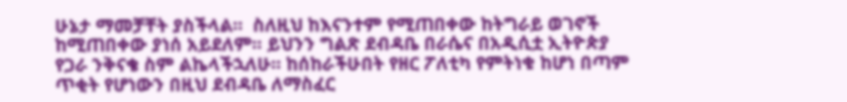ሁኔታ ማመቻቸት ያስችላል።  ስለዚህ ከእናንተም የሚጠበቀው ከትግራይ ወገኖች ከሚጠበቀው ያነሰ አይደለም። ይህንን ግልጽ ደብዳቤ በራሴና በአዲሲቷ ኢትዮጵያ የጋራ ንቅናቄ ስም ልኬላችኋለሁ። ከሰከራችሁበት የዘር ፖለቲካ የምትነቁ ከሆነ በጣም ጥቂት የሆነውን በዚህ ደብዳቤ ለማስፈር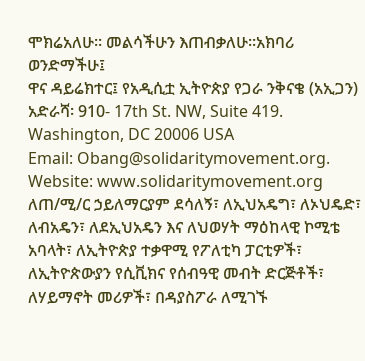ሞክሬአለሁ። መልሳችሁን እጠብቃለሁ።አክባሪ ወንድማችሁ፤
ዋና ዳይሬክተር፤ የአዲሲቷ ኢትዮጵያ የጋራ ንቅናቄ (አኢጋን)
አድራሻ፡ 910- 17th St. NW, Suite 419.
Washington, DC 20006 USA
Email: Obang@solidaritymovement.org.  Website: www.solidaritymovement.org  ለጠ/ሚ/ር ኃይለማርያም ደሳለኝ፣ ለኢህአዴግ፣ ለኦህዴድ፣ ለብአዴን፣ ለደኢህአዴን እና ለህወሃት ማዕከላዊ ኮሚቴ አባላት፣ ለኢትዮጵያ ተቃዋሚ የፖለቲካ ፓርቲዎች፣ ለኢትዮጵውያን የሲቪክና የሰብዓዊ መብት ድርጅቶች፣ ለሃይማኖት መሪዎች፣ በዳያስፖራ ለሚገኙ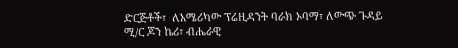ድርጅቶች፣  ለአሜሪካው ፕሬዚዳንት ባራክ ኦባማ፣ ለውጭ ጉዳይ ሚ/ር ጆን ኬሪ፣ ብሔራዊ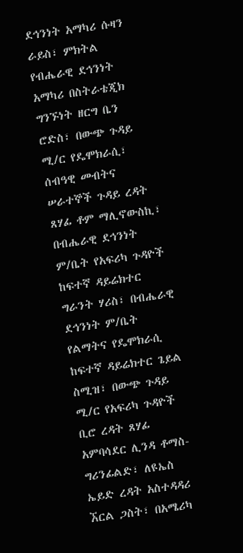ደኅንነት አማካሪ ሱዛን ራይስ፣ ምክትል የብሔራዊ ደኅንነት አማካሪ በስትራቴጂክ ግንኙነት ዘርግ ቤን ሮድስ፣ በውጭ ጉዳይ ሚ/ር የዴሞክራሲ፣ ሰብዓዊ መብትና ሠራተኞች ጉዳይ ረዳት ጸሃፊ ቶም ማሊኖውስኪ፣ በብሔራዊ ደኅንነት ም/ቤት የአፍሪካ ጉዳዮች ከፍተኛ ዳይሬክተር ግራንት ሃሪስ፣ በብሔራዊ ደኅንነት ም/ቤት የልማትና የዴሞክራሲ ከፍተኛ ዳይሬክተር ጌይል ስሚዝ፣ በውጭ ጉዳይ ሚ/ር የአፍሪካ ጉዳዮች ቢሮ ረዳት ጸሃፊ አምባሳደር ሊንዳ ቶማስ-ግሪንፊልድ፣ ለዩኤስ ኤይድ ረዳት አስተዳዳሪ ኧርል ጋስት፣ በአሜሪካ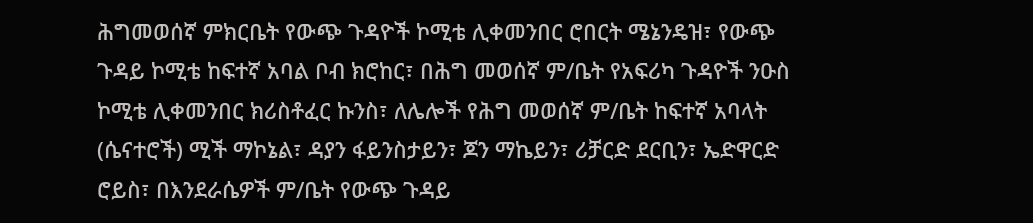ሕግመወሰኛ ምክርቤት የውጭ ጉዳዮች ኮሚቴ ሊቀመንበር ሮበርት ሜኔንዴዝ፣ የውጭ ጉዳይ ኮሚቴ ከፍተኛ አባል ቦብ ክሮከር፣ በሕግ መወሰኛ ም/ቤት የአፍሪካ ጉዳዮች ንዑስ ኮሚቴ ሊቀመንበር ክሪስቶፈር ኩንስ፣ ለሌሎች የሕግ መወሰኛ ም/ቤት ከፍተኛ አባላት (ሴናተሮች) ሚች ማኮኔል፣ ዳያን ፋይንስታይን፣ ጆን ማኬይን፣ ሪቻርድ ደርቢን፣ ኤድዋርድ ሮይስ፣ በእንደራሴዎች ም/ቤት የውጭ ጉዳይ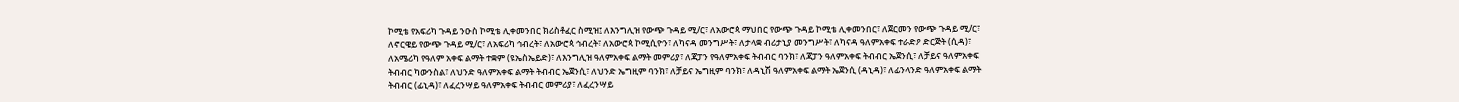ኮሚቴ የአፍሪካ ጉዳይ ንዑስ ኮሚቴ ሊቀመንበር ክሪስቶፈር ስሚዝ፤ ለእንግሊዝ የውጭ ጉዳይ ሚ/ር፣ ለአውሮጳ ማህበር የውጭ ጉዳይ ኮሚቴ ሊቀመንበር፣ ለጀርመን የውጭ ጉዳይ ሚ/ር፣ ለኖርዌይ የውጭ ጉዳይ ሚ/ር፣ ለአፍሪካ ኅብረት፣ ለአውሮጳ ኅብረት፣ ለአውሮጳ ኮሚሲዮን፣ ለካናዳ መንግሥት፣ ለታላቋ ብሪታኒያ መንግሥት፣ ለካናዳ ዓለምአቀፍ ተራድዖ ድርጅት (ሲዳ)፣ ለአሜሪካ የዓለም አቀፍ ልማት ተቋም (ዩኤስኤይድ)፣ ለእንግሊዝ ዓለምአቀፍ ልማት መምሪያ፣ ለጃፓን የዓለምአቀፍ ትብብር ባንክ፣ ለጃፓን ዓለምአቀፍ ትብብር ኤጀንሲ፣ ለቻይና ዓለምአቀፍ ትብብር ካውንስል፣ ለህንድ ዓለምአቀፍ ልማት ትብብር ኤጀንሲ፣ ለህንድ ኤግዚም ባንክ፣ ለቻይና ኤግዚም ባንክ፣ ለዳኒሽ ዓለምአቀፍ ልማት ኤጀንሲ (ዳኒዳ)፣ ለፊንላንድ ዓለምአቀፍ ልማት ትብብር (ፊኒዳ)፣ ለፈረንሣይ ዓለምአቀፍ ትብብር መምሪያ፣ ለፈረንሣይ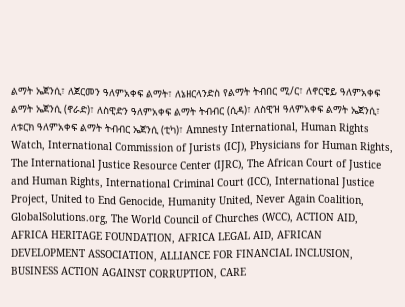ልማት ኤጀንሲ፣ ለጀርመን ዓለምአቀፍ ልማት፣ ለኔዘርላንድስ የልማት ትብበር ሚ/ር፣ ለኖርዌይ ዓለምአቀፍ ልማት ኤጀንሲ (ኖራድ)፣ ለስዊድን ዓለምአቀፍ ልማት ትብብር (ሲዳ)፣ ለስዊዝ ዓለምአቀፍ ልማት ኤጀንሲ፣ ለቱርክ ዓለምአቀፍ ልማት ትብብር ኤጀንሲ (ቲካ)፣ Amnesty International, Human Rights Watch, International Commission of Jurists (ICJ), Physicians for Human Rights, The International Justice Resource Center (IJRC), The African Court of Justice and Human Rights, International Criminal Court (ICC), International Justice Project, United to End Genocide, Humanity United, Never Again Coalition, GlobalSolutions.org, The World Council of Churches (WCC), ACTION AID, AFRICA HERITAGE FOUNDATION, AFRICA LEGAL AID, AFRICAN DEVELOPMENT ASSOCIATION, ALLIANCE FOR FINANCIAL INCLUSION, BUSINESS ACTION AGAINST CORRUPTION, CARE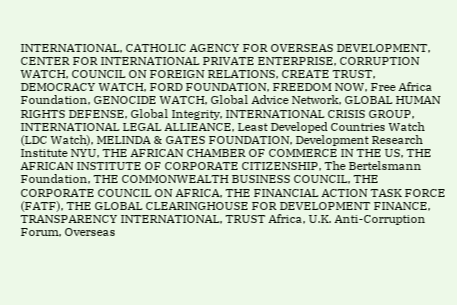INTERNATIONAL, CATHOLIC AGENCY FOR OVERSEAS DEVELOPMENT, CENTER FOR INTERNATIONAL PRIVATE ENTERPRISE, CORRUPTION WATCH, COUNCIL ON FOREIGN RELATIONS, CREATE TRUST, DEMOCRACY WATCH, FORD FOUNDATION, FREEDOM NOW, Free Africa Foundation, GENOCIDE WATCH, Global Advice Network, GLOBAL HUMAN RIGHTS DEFENSE, Global Integrity, INTERNATIONAL CRISIS GROUP, INTERNATIONAL LEGAL ALLIEANCE, Least Developed Countries Watch (LDC Watch), MELINDA & GATES FOUNDATION, Development Research Institute NYU, THE AFRICAN CHAMBER OF COMMERCE IN THE US, THE AFRICAN INSTITUTE OF CORPORATE CITIZENSHIP, The Bertelsmann Foundation, THE COMMONWEALTH BUSINESS COUNCIL, THE CORPORATE COUNCIL ON AFRICA, THE FINANCIAL ACTION TASK FORCE (FATF), THE GLOBAL CLEARINGHOUSE FOR DEVELOPMENT FINANCE, TRANSPARENCY INTERNATIONAL, TRUST Africa, U.K. Anti-Corruption Forum, Overseas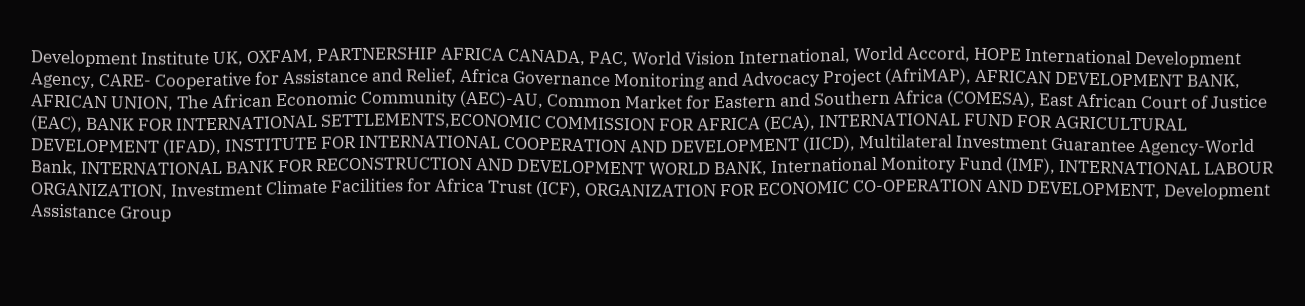Development Institute UK, OXFAM, PARTNERSHIP AFRICA CANADA, PAC, World Vision International, World Accord, HOPE International Development Agency, CARE- Cooperative for Assistance and Relief, Africa Governance Monitoring and Advocacy Project (AfriMAP), AFRICAN DEVELOPMENT BANK, AFRICAN UNION, The African Economic Community (AEC)-AU, Common Market for Eastern and Southern Africa (COMESA), East African Court of Justice (EAC), BANK FOR INTERNATIONAL SETTLEMENTS,ECONOMIC COMMISSION FOR AFRICA (ECA), INTERNATIONAL FUND FOR AGRICULTURAL DEVELOPMENT (IFAD), INSTITUTE FOR INTERNATIONAL COOPERATION AND DEVELOPMENT (IICD), Multilateral Investment Guarantee Agency-World Bank, INTERNATIONAL BANK FOR RECONSTRUCTION AND DEVELOPMENT WORLD BANK, International Monitory Fund (IMF), INTERNATIONAL LABOUR ORGANIZATION, Investment Climate Facilities for Africa Trust (ICF), ORGANIZATION FOR ECONOMIC CO-OPERATION AND DEVELOPMENT, Development Assistance Group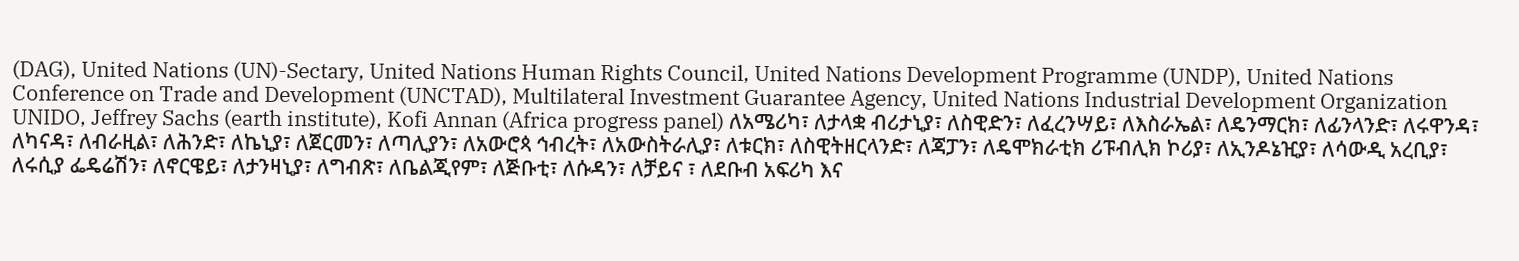(DAG), United Nations (UN)-Sectary, United Nations Human Rights Council, United Nations Development Programme (UNDP), United Nations Conference on Trade and Development (UNCTAD), Multilateral Investment Guarantee Agency, United Nations Industrial Development Organization UNIDO, Jeffrey Sachs (earth institute), Kofi Annan (Africa progress panel) ለአሜሪካ፣ ለታላቋ ብሪታኒያ፣ ለስዊድን፣ ለፈረንሣይ፣ ለእስራኤል፣ ለዴንማርክ፣ ለፊንላንድ፣ ለሩዋንዳ፣ ለካናዳ፣ ለብራዚል፣ ለሕንድ፣ ለኬኒያ፣ ለጀርመን፣ ለጣሊያን፣ ለአውሮጳ ኅብረት፣ ለአውስትራሊያ፣ ለቱርክ፣ ለስዊትዘርላንድ፣ ለጃፓን፣ ለዴሞክራቲክ ሪፑብሊክ ኮሪያ፣ ለኢንዶኔዢያ፣ ለሳውዲ አረቢያ፣ ለሩሲያ ፌዴሬሽን፣ ለኖርዌይ፣ ለታንዛኒያ፣ ለግብጽ፣ ለቤልጂየም፣ ለጅቡቲ፣ ለሱዳን፣ ለቻይና ፣ ለደቡብ አፍሪካ እና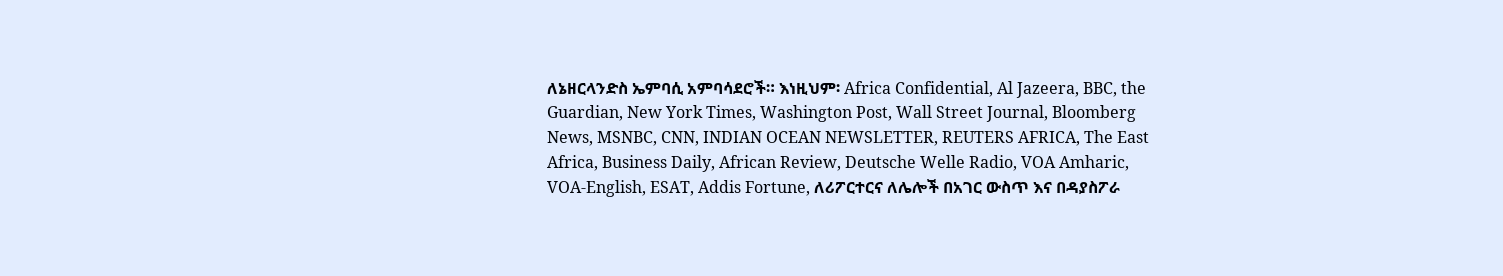ለኔዘርላንድስ ኤምባሲ አምባሳደሮች። እነዚህም፡ Africa Confidential, Al Jazeera, BBC, the Guardian, New York Times, Washington Post, Wall Street Journal, Bloomberg News, MSNBC, CNN, INDIAN OCEAN NEWSLETTER, REUTERS AFRICA, The East Africa, Business Daily, African Review, Deutsche Welle Radio, VOA Amharic, VOA-English, ESAT, Addis Fortune, ለሪፖርተርና ለሌሎች በአገር ውስጥ እና በዳያስፖራ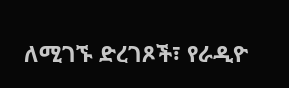ለሚገኙ ድረገጾች፣ የራዲዮ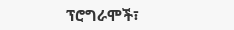ፕሮግራሞች፣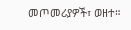መጦመሪያዎች፣ ወዘተ።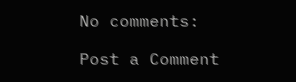No comments:

Post a Comment